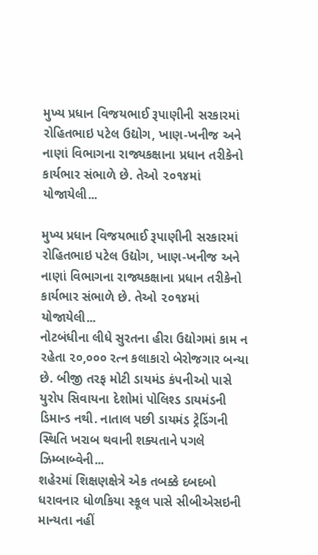મુખ્ય પ્રધાન વિજયભાઈ રૂપાણીની સરકારમાં રોહિતભાઇ પટેલ ઉદ્યોગ, ખાણ-ખનીજ અને નાણાં વિભાગના રાજ્યકક્ષાના પ્રધાન તરીકેનો કાર્યભાર સંભાળે છે. તેઓ ૨૦૧૪માં યોજાયેલી...

મુખ્ય પ્રધાન વિજયભાઈ રૂપાણીની સરકારમાં રોહિતભાઇ પટેલ ઉદ્યોગ, ખાણ-ખનીજ અને નાણાં વિભાગના રાજ્યકક્ષાના પ્રધાન તરીકેનો કાર્યભાર સંભાળે છે. તેઓ ૨૦૧૪માં યોજાયેલી...
નોટબંધીના લીધે સુરતના હીરા ઉદ્યોગમાં કામ ન રહેતા ૨૦,૦૦૦ રત્ન કલાકારો બેરોજગાર બન્યા છે. બીજી તરફ મોટી ડાયમંડ કંપનીઓ પાસે યુરોપ સિવાયના દેશોમાં પોલિશ્ડ ડાયમંડની ડિમાન્ડ નથી. નાતાલ પછી ડાયમંડ ટ્રેડિંગની સ્થિતિ ખરાબ થવાની શક્યતાને પગલે ઝિમ્બાબ્વેની...
શહેરમાં શિક્ષણક્ષેત્રે એક તબક્કે દબદબો ધરાવનાર ધોળકિયા સ્કૂલ પાસે સીબીએસઇની માન્યતા નહીં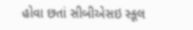હોવા છતાં સીબીએસઇ સ્કૂલ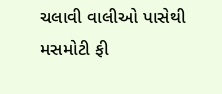ચલાવી વાલીઓ પાસેથી મસમોટી ફી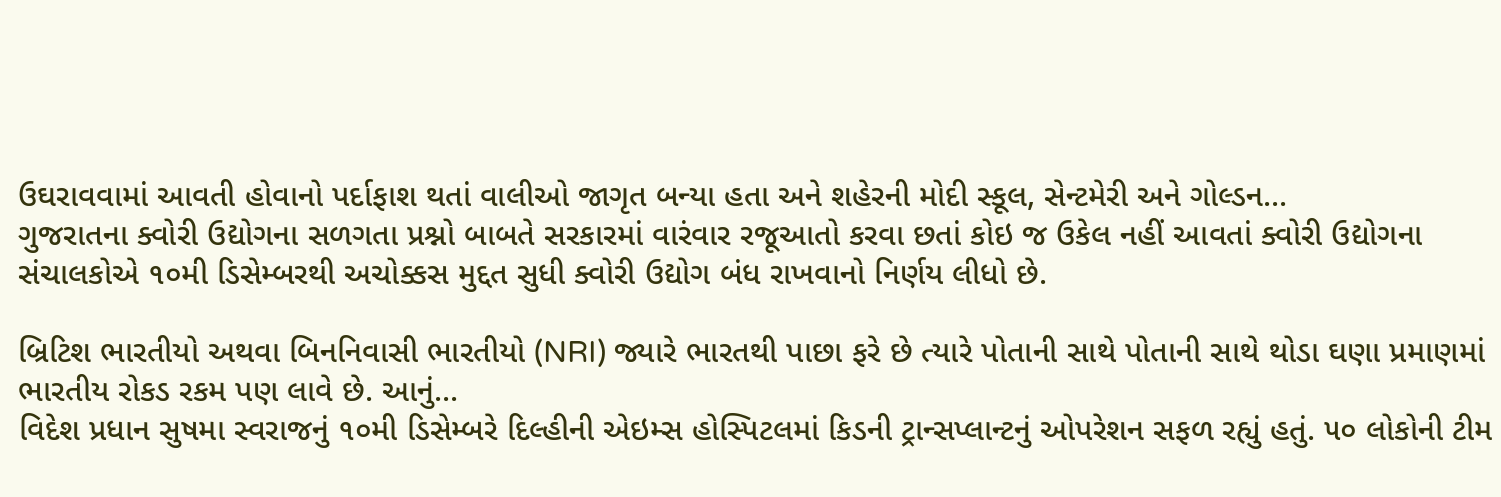ઉઘરાવવામાં આવતી હોવાનો પર્દાફાશ થતાં વાલીઓ જાગૃત બન્યા હતા અને શહેરની મોદી સ્કૂલ, સેન્ટમેરી અને ગોલ્ડન...
ગુજરાતના ક્વોરી ઉદ્યોગના સળગતા પ્રશ્નો બાબતે સરકારમાં વારંવાર રજૂઆતો કરવા છતાં કોઇ જ ઉકેલ નહીં આવતાં ક્વોરી ઉદ્યોગના સંચાલકોએ ૧૦મી ડિસેમ્બરથી અચોક્કસ મુદ્દત સુધી ક્વોરી ઉદ્યોગ બંધ રાખવાનો નિર્ણય લીધો છે.

બ્રિટિશ ભારતીયો અથવા બિનનિવાસી ભારતીયો (NRI) જ્યારે ભારતથી પાછા ફરે છે ત્યારે પોતાની સાથે પોતાની સાથે થોડા ઘણા પ્રમાણમાં ભારતીય રોકડ રકમ પણ લાવે છે. આનું...
વિદેશ પ્રધાન સુષમા સ્વરાજનું ૧૦મી ડિસેમ્બરે દિલ્હીની એઇમ્સ હોસ્પિટલમાં કિડની ટ્રાન્સપ્લાન્ટનું ઓપરેશન સફળ રહ્યું હતું. ૫૦ લોકોની ટીમ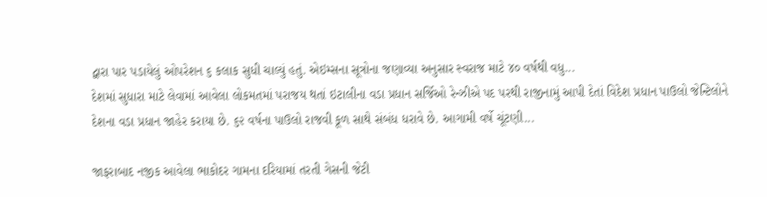દ્વારા પાર પડાયેલું ઓપરેશન ૬ કલાક સુધી ચાલ્યું હતું. એઇમ્સના સૂત્રોના જણાવ્યા અનુસાર સ્વરાજ માટે ૪૦ વર્ષથી વધુ...
દેશમાં સુધારા માટે લેવામાં આવેલા લોકમતમાં પરાજય થતાં ઇટાલીના વડા પ્રધાન સર્જિઓ રેન્ઝીએ પદ પરથી રાજીનામું આપી દેતાં વિદેશ પ્રધાન પાઉલો જેન્ટિલોને દેશના વડા પ્રધાન જાહેર કરાયા છે. ૬૨ વર્ષના પાઉલો રાજવી કૂળ સાથે સંબંધ ધરાવે છે. આગામી વર્ષે ચૂંટણી...

જાફરાબાદ નજીક આવેલા ભાકોદર ગામના દરિયામાં તરતી ગેસની જેટી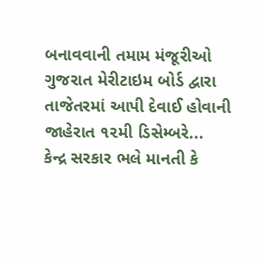બનાવવાની તમામ મંજૂરીઓ ગુજરાત મેરીટાઇમ બોર્ડ દ્વારા તાજેતરમાં આપી દેવાઈ હોવાની જાહેરાત ૧૨મી ડિસેમ્બરે...
કેન્દ્ર સરકાર ભલે માનતી કે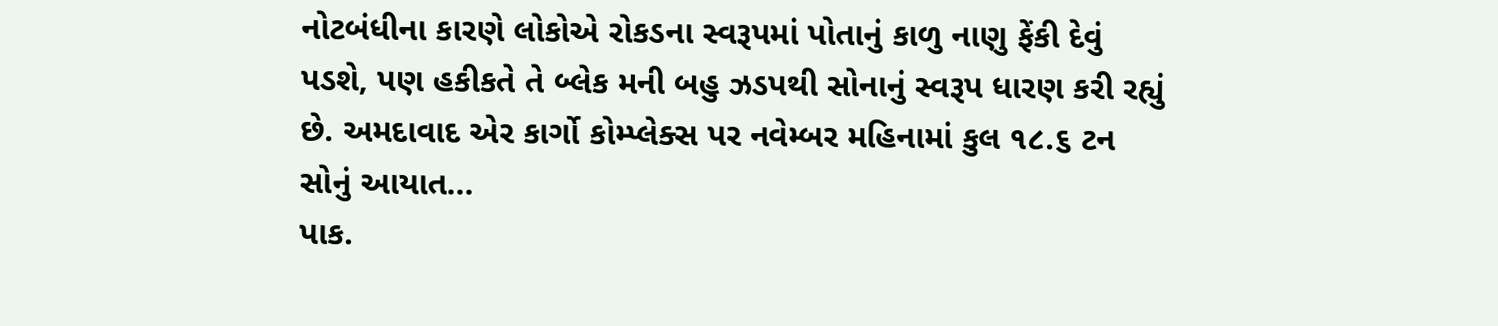નોટબંધીના કારણે લોકોએ રોકડના સ્વરૂપમાં પોતાનું કાળુ નાણુ ફેંકી દેવું પડશે, પણ હકીકતે તે બ્લેક મની બહુ ઝડપથી સોનાનું સ્વરૂપ ધારણ કરી રહ્યું છે. અમદાવાદ એર કાર્ગો કોમ્પ્લેક્સ પર નવેમ્બર મહિનામાં કુલ ૧૮.૬ ટન સોનું આયાત...
પાક.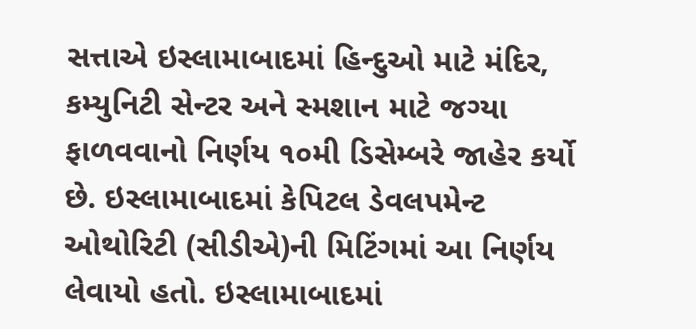સત્તાએ ઇસ્લામાબાદમાં હિન્દુઓ માટે મંદિર, કમ્યુનિટી સેન્ટર અને સ્મશાન માટે જગ્યા ફાળવવાનો નિર્ણય ૧૦મી ડિસેમ્બરે જાહેર કર્યો છે. ઇસ્લામાબાદમાં કેપિટલ ડેવલપમેન્ટ ઓથોરિટી (સીડીએ)ની મિટિંગમાં આ નિર્ણય લેવાયો હતો. ઇસ્લામાબાદમાં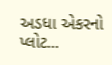અડધા એકરનો પ્લોટ...